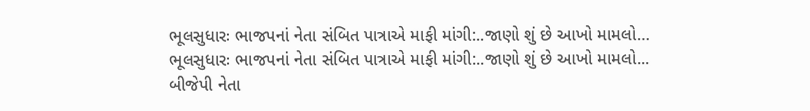ભૂલસુધારઃ ભાજપનાં નેતા સંબિત પાત્રાએ માફી માંગી:..જાણો શું છે આખો મામલો…
ભૂલસુધારઃ ભાજપનાં નેતા સંબિત પાત્રાએ માફી માંગી:..જાણો શું છે આખો મામલો...
બીજેપી નેતા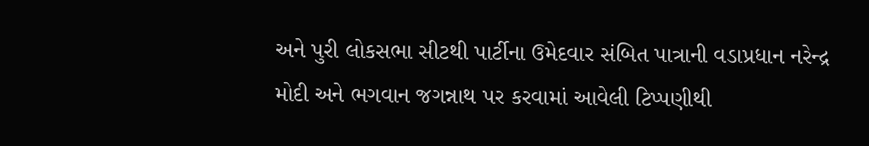અને પુરી લોકસભા સીટથી પાર્ટીના ઉમેદવાર સંબિત પાત્રાની વડાપ્રધાન નરેન્દ્ર મોદી અને ભગવાન જગન્નાથ પર કરવામાં આવેલી ટિપ્પણીથી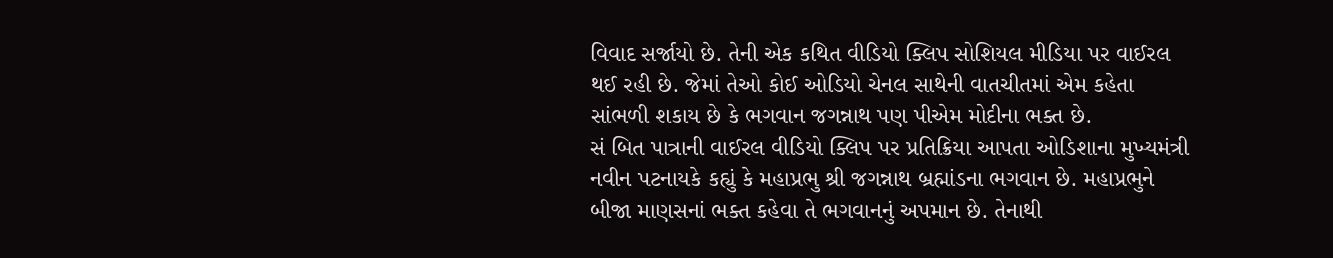વિવાદ સર્જાયો છે. તેની એક કથિત વીડિયો ક્લિપ સોશિયલ મીડિયા પર વાઈરલ થઈ રહી છે. જેમાં તેઓ કોઈ ઓડિયો ચેનલ સાથેની વાતચીતમાં એમ કહેતા સાંભળી શકાય છે કે ભગવાન જગન્નાથ પણ પીએમ મોદીના ભક્ત છે.
સં બિત પાત્રાની વાઈરલ વીડિયો ક્લિપ પર પ્રતિક્રિયા આપતા ઓડિશાના મુખ્યમંત્રી નવીન પટનાયકે કહ્યું કે મહાપ્રભુ શ્રી જગન્નાથ બ્રહ્માંડના ભગવાન છે. મહાપ્રભુને બીજા માણસનાં ભક્ત કહેવા તે ભગવાનનું અપમાન છે. તેનાથી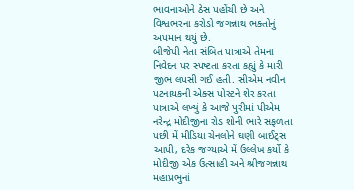ભાવનાઓને ઠેસ પહોંચી છે અને વિશ્વભરના કરોડો જગન્નાથ ભક્તોનું અપમાન થયું છે.
બીજેપી નેતા સંબિત પાત્રાએ તેમના નિવેદન પર સ્પષ્ટતા કરતા કહ્યું કે મારી જીભ લપસી ગઈ હતી. સીએમ નવીન પટનાયકની એક્સ પોસ્ટને શેર કરતા પાત્રાએ લખ્યું કે આજે પુરીમાં પીએમ નરેન્દ્ર મોદીજીના રોડ શોની ભારે સફળતા પછી મેં મીડિયા ચેનલોને ઘણી બાઈટ્સ આપી, દરેક જગ્યાએ મેં ઉલ્લેખ કર્યો કે મોદીજી એક ઉત્સાહી અને શ્રીજગન્નાથ મહાપ્રભુનાં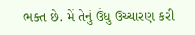ભક્ત છે. મેં તેનું ઉંધુ ઉચ્ચારણ કરી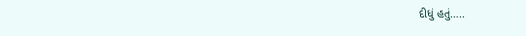દીધું હતું…..